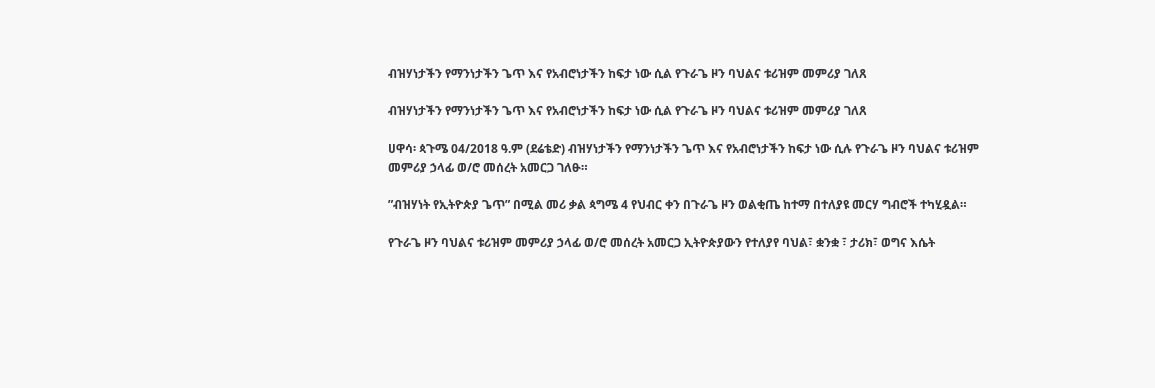ብዝሃነታችን የማንነታችን ጌጥ እና የአብሮነታችን ከፍታ ነው ሲል የጉራጌ ዞን ባህልና ቱሪዝም መምሪያ ገለጸ

ብዝሃነታችን የማንነታችን ጌጥ እና የአብሮነታችን ከፍታ ነው ሲል የጉራጌ ዞን ባህልና ቱሪዝም መምሪያ ገለጸ

ሀዋሳ፡ ጳጉሜ 04/2018 ዓ.ም (ደሬቴድ) ብዝሃነታችን የማንነታችን ጌጥ እና የአብሮነታችን ከፍታ ነው ሲሉ የጉራጌ ዞን ባህልና ቱሪዝም መምሪያ ኃላፊ ወ/ሮ መሰረት አመርጋ ገለፁ።

”ብዝሃነት የኢትዮጵያ ጌጥ” በሚል መሪ ቃል ጳግሜ 4 የህብር ቀን በጉራጌ ዞን ወልቂጤ ከተማ በተለያዩ መርሃ ግብሮች ተካሂዷል።

የጉራጌ ዞን ባህልና ቱሪዝም መምሪያ ኃላፊ ወ/ሮ መሰረት አመርጋ ኢትዮጵያውን የተለያየ ባህል፣ ቋንቋ ፣ ታሪክ፣ ወግና እሴት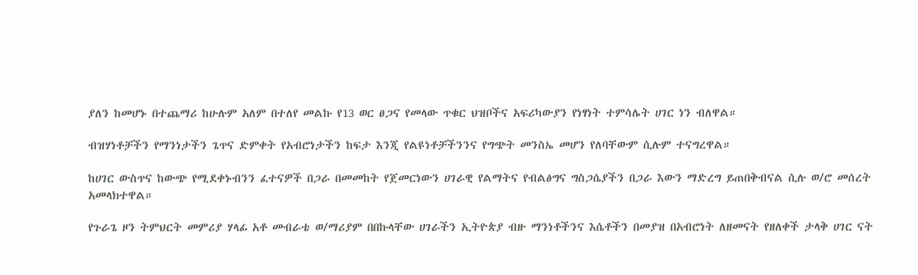ያለን ከመሆኑ በተጨማሪ ከሁሉም አለም በተለየ መልኩ የ13 ወር ፀጋና የመላው ጥቁር ህዝቦችና አፍሪካውያን የነፃነት ተምሳሌት ሀገር ነን ብለዋል።

ብዝሃነቶቻችን የማንነታችን ጌጥና ድምቀት የአብሮነታችን ከፍታ እንጂ የልዩነቶቻችንንና የግጭት መንስኤ መሆን የለባቸውም ሲሉም ተናግረዋል።

ከሀገር ውስጥና ከውጭ የሚደቀኑብንን ፈተናዎች በጋራ በመመከት የጀመርነውን ሀገራዊ የልማትና የብልፅግና ግስጋሴያችን በጋራ እውን ማድረግ ይጠበቅብናል ሲሉ ወ/ሮ መሰረት አመላክተዋል።

የጉራጌ ዞን ትምህርት መምሪያ ሃላፊ አቶ መብራቴ ወ/ማሪያም በበኩላቸው ሀገራችን ኢትዮጵያ ብዙ ማንነቶችንና እሴቶችን በመያዝ በአብሮነት ለዘመናት የዘለቀች ታላቅ ሀገር ናት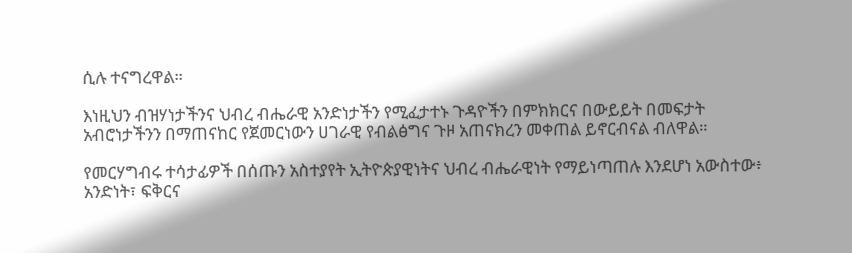ሲሉ ተናግረዋል።

እነዚህን ብዝሃነታችንና ህብረ ብሔራዊ አንድነታችን የሚፈታተኑ ጉዳዮችን በምክክርና በውይይት በመፍታት አብሮነታችንን በማጠናከር የጀመርነውን ሀገራዊ የብልፅግና ጉዞ አጠናክረን መቀጠል ይኖርብናል ብለዋል።

የመርሃግብሩ ተሳታፊዎች በሰጡን አስተያየት ኢትዮጵያዊነትና ህብረ ብሔራዊነት የማይነጣጠሉ እንደሆነ አውስተው፥ አንድነት፣ ፍቅርና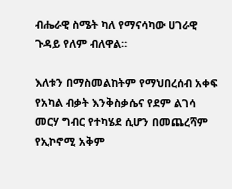ብሔራዊ ስሜት ካለ የማናሳካው ሀገራዊ ጉዳይ የለም ብለዋል።

እለቱን በማስመልከትም የማህበረሰብ አቀፍ የአካል ብቃት እንቅስቃሴና የደም ልገሳ መርሃ ግብር የተካሄደ ሲሆን በመጨረሻም የኢኮኖሚ አቅም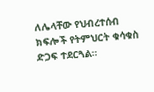ለሌላቸው የህብረተሰብ ክፍሎች የትምህርት ቁሳቁስ ድጋፍ ተደርጓል።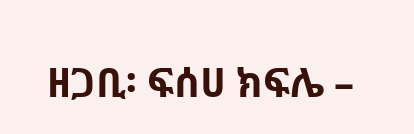ዘጋቢ፡ ፍሰሀ ክፍሌ –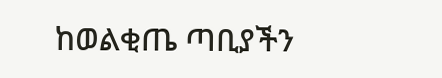ከወልቂጤ ጣቢያችን